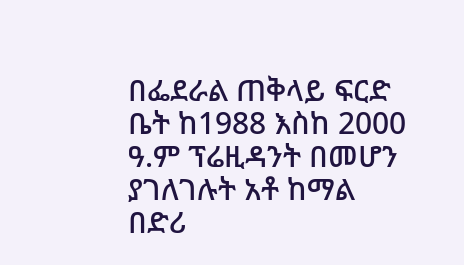በፌደራል ጠቅላይ ፍርድ ቤት ከ1988 እስከ 2000 ዓ.ም ፕሬዚዳንት በመሆን ያገለገሉት አቶ ከማል በድሪ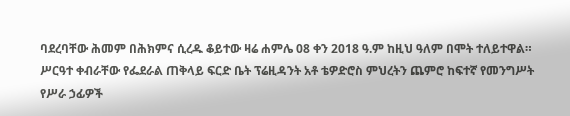ባደረባቸው ሕመም በሕክምና ሲረዱ ቆይተው ዛሬ ሐምሌ 08 ቀን 2018 ዓ.ም ከዚህ ዓለም በሞት ተለይተዋል።
ሥርዓተ ቀብራቸው የፌደራል ጠቅላይ ፍርድ ቤት ፕሬዚዳንት አቶ ቴዎድሮስ ምህረትን ጨምሮ ከፍተኛ የመንግሥት የሥራ ኃፊዎች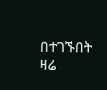በተገኙበት ዛሬ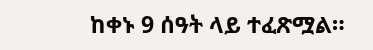ከቀኑ 9 ሰዓት ላይ ተፈጽሟል።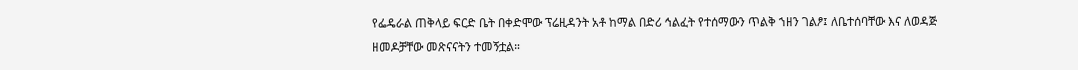የፌዴራል ጠቅላይ ፍርድ ቤት በቀድሞው ፕሬዚዳንት አቶ ከማል በድሪ ኅልፈት የተሰማውን ጥልቅ ኀዘን ገልፆ፤ ለቤተሰባቸው እና ለወዳጅ ዘመዶቻቸው መጽናናትን ተመኝቷል።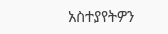አስተያየትዎን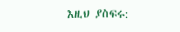እዚህ ያስፍሩ: